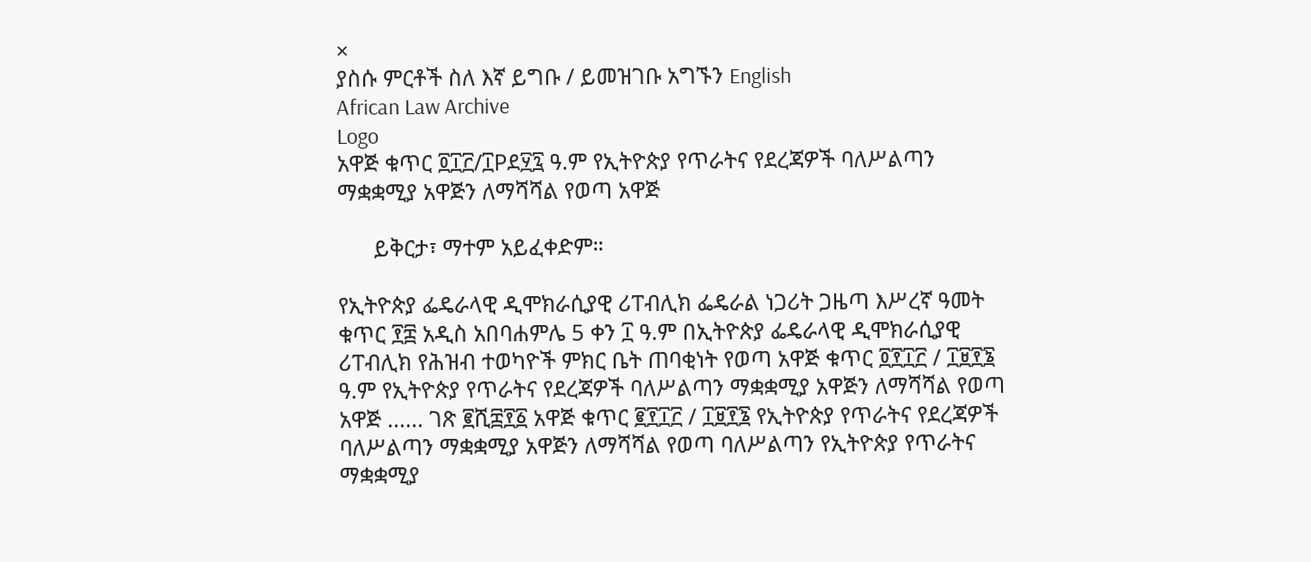×
ያስሱ ምርቶች ስለ እኛ ይግቡ / ይመዝገቡ አግኙን English
African Law Archive
Logo
አዋጅ ቁጥር ፬፲፫/፲Pደ፶፯ ዓ.ም የኢትዮጵያ የጥራትና የደረጃዎች ባለሥልጣን ማቋቋሚያ አዋጅን ለማሻሻል የወጣ አዋጅ

      ይቅርታ፣ ማተም አይፈቀድም።

የኢትዮጵያ ፌዴራላዊ ዲሞክራሲያዊ ሪፐብሊክ ፌዴራል ነጋሪት ጋዜጣ እሥረኛ ዓመት ቁጥር ፻፰ አዲስ አበባሐምሌ 5 ቀን ፲ ዓ.ም በኢትዮጵያ ፌዴራላዊ ዲሞክራሲያዊ ሪፐብሊክ የሕዝብ ተወካዮች ምክር ቤት ጠባቂነት የወጣ አዋጅ ቁጥር ፬፻፲፫ / ፲፱፻፮ ዓ.ም የኢትዮጵያ የጥራትና የደረጃዎች ባለሥልጣን ማቋቋሚያ አዋጅን ለማሻሻል የወጣ አዋጅ ...... ገጽ ፪ሺ፰፻፩ አዋጅ ቁጥር ፪፻፲፫ / ፲፱፻፮ የኢትዮጵያ የጥራትና የደረጃዎች ባለሥልጣን ማቋቋሚያ አዋጅን ለማሻሻል የወጣ ባለሥልጣን የኢትዮጵያ የጥራትና ማቋቋሚያ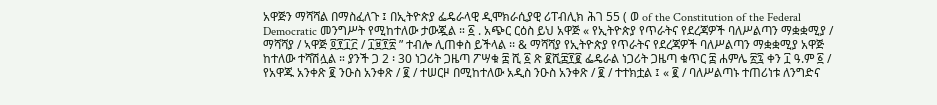አዋጅን ማሻሻል በማስፈለጉ ፤ በኢትዮጵያ ፌዴራላዊ ዲሞክራሲያዊ ሪፐብሊክ ሕገ 55 ( ወ of the Constitution of the Federal Democratic መንግሥት የሚከተለው ታውጇል ። ፩ . አጭር ርዕስ ይህ አዋጅ « የኢትዮጵያ የጥራትና የደረጃዎች ባለሥልጣን ማቋቋሚያ / ማሻሻያ / ኣዋጅ ፬፻፲፫ / ፲፱፻፳ ” ተብሎ ሊጠቀስ ይችላል ፡፡ & ማሻሻያ የኢትዮጵያ የጥራትና የደረጃዎች ባለሥልጣን ማቋቋሚያ አዋጅ ከተለው ተሻሽሏል ። ያንች ጋ 2 ፡ 30 ነጋሪት ጋዜጣ ፖሣቁ ፰ ሺ ፩ ጽ ፪ሺ፰፻፪ ፌዴራል ነጋሪት ጋዜጣ ቁጥር ፰ ሐምሌ ፳፯ ቀን ፲ ዓ.ም ፩ / የአዋጁ አንቀጽ ፪ ንዑስ አንቀጽ / ፪ / ተሠርዞ በሚከተለው አዲስ ንዑስ አንቀጽ / ፪ / ተተክቷል ፤ « ፪ / ባለሥልጣኑ ተጠሪነቱ ለንግድና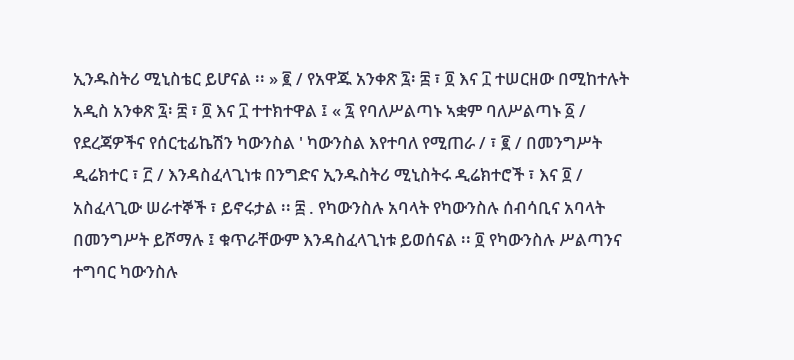ኢንዱስትሪ ሚኒስቴር ይሆናል ፡፡ » ፪ / የአዋጁ አንቀጽ ፯፡ ፰ ፣ ፬ እና ፲ ተሠርዘው በሚከተሉት አዲስ አንቀጽ ፯፡ ፰ ፣ ፬ እና ፲ ተተክተዋል ፤ « ፯ የባለሥልጣኑ ኣቋም ባለሥልጣኑ ፩ / የደረጃዎችና የሰርቲፊኬሽን ካውንስል ' ካውንስል እየተባለ የሚጠራ / ፣ ፪ / በመንግሥት ዲሬክተር ፣ ፫ / እንዳስፈላጊነቱ በንግድና ኢንዱስትሪ ሚኒስትሩ ዲሬክተሮች ፣ እና ፬ / አስፈላጊው ሠራተኞች ፣ ይኖሩታል ፡፡ ፰ . የካውንስሉ አባላት የካውንስሉ ሰብሳቢና አባላት በመንግሥት ይሾማሉ ፤ ቁጥራቸውም እንዳስፈላጊነቱ ይወሰናል ፡፡ ፬ የካውንስሉ ሥልጣንና ተግባር ካውንስሉ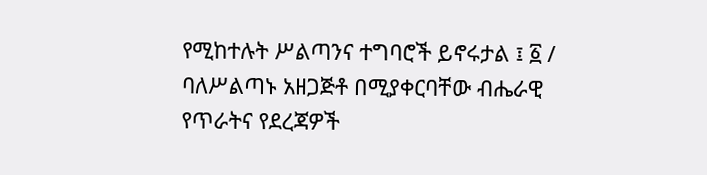የሚከተሉት ሥልጣንና ተግባሮች ይኖሩታል ፤ ፩ / ባለሥልጣኑ አዘጋጅቶ በሚያቀርባቸው ብሔራዊ የጥራትና የደረጃዎች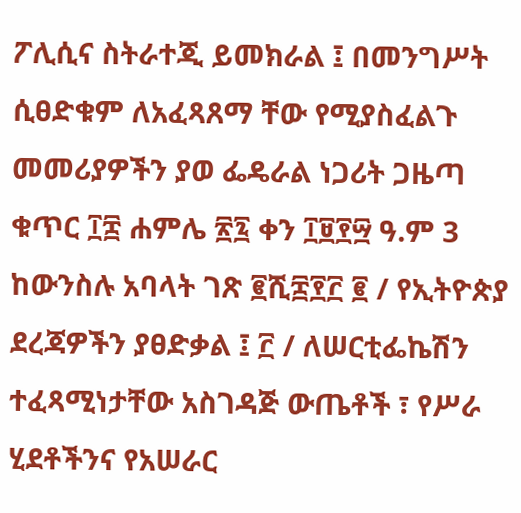ፖሊሲና ስትራተጂ ይመክራል ፤ በመንግሥት ሲፀድቁም ለአፈጻጸማ ቸው የሚያስፈልጉ መመሪያዎችን ያወ ፌዴራል ነጋሪት ጋዜጣ ቁጥር ፲፰ ሐምሌ ፳፯ ቀን ፲፱፻፵ ዓ.ም 3 ከውንስሉ አባላት ገጽ ፪ሺ፰፻፫ ፪ / የኢትዮጵያ ደረጃዎችን ያፀድቃል ፤ ፫ / ለሠርቲፌኬሽን ተፈጻሚነታቸው አስገዳጅ ውጤቶች ፣ የሥራ ሂደቶችንና የአሠራር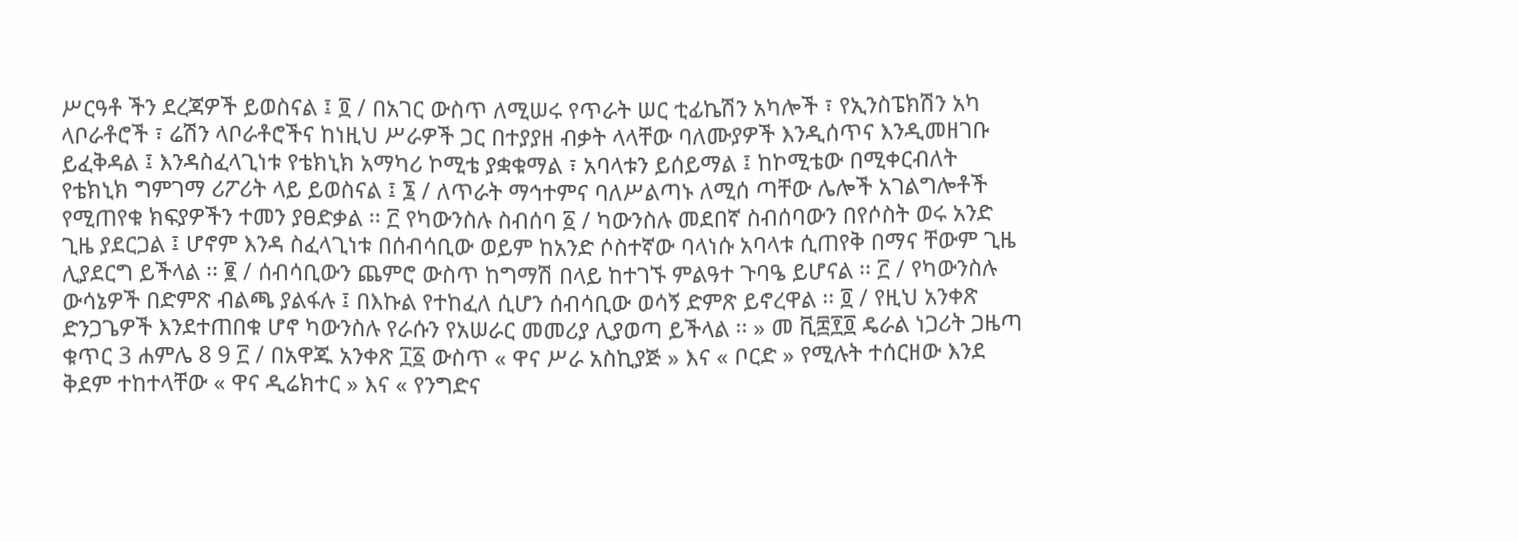ሥርዓቶ ችን ደረጃዎች ይወስናል ፤ ፬ / በአገር ውስጥ ለሚሠሩ የጥራት ሠር ቲፊኬሽን አካሎች ፣ የኢንስፔክሽን አካ ላቦራቶሮች ፣ ሬሽን ላቦራቶሮችና ከነዚህ ሥራዎች ጋር በተያያዘ ብቃት ላላቸው ባለሙያዎች እንዲሰጥና እንዲመዘገቡ ይፈቅዳል ፤ እንዳስፈላጊነቱ የቴክኒክ አማካሪ ኮሚቴ ያቋቁማል ፣ አባላቱን ይሰይማል ፤ ከኮሚቴው በሚቀርብለት የቴክኒክ ግምገማ ሪፖሪት ላይ ይወስናል ፤ ፮ / ለጥራት ማኅተምና ባለሥልጣኑ ለሚሰ ጣቸው ሌሎች አገልግሎቶች የሚጠየቁ ክፍያዎችን ተመን ያፀድቃል ፡፡ ፫ የካውንስሉ ስብሰባ ፩ / ካውንስሉ መደበኛ ስብሰባውን በየሶስት ወሩ አንድ ጊዜ ያደርጋል ፤ ሆኖም እንዳ ስፈላጊነቱ በሰብሳቢው ወይም ከአንድ ሶስተኛው ባላነሱ አባላቱ ሲጠየቅ በማና ቸውም ጊዜ ሊያደርግ ይችላል ፡፡ ፪ / ሰብሳቢውን ጨምሮ ውስጥ ከግማሽ በላይ ከተገኙ ምልዓተ ጉባዔ ይሆናል ፡፡ ፫ / የካውንስሉ ውሳኔዎች በድምጽ ብልጫ ያልፋሉ ፤ በእኩል የተከፈለ ሲሆን ሰብሳቢው ወሳኝ ድምጽ ይኖረዋል ፡፡ ፬ / የዚህ አንቀጽ ድንጋጌዎች እንደተጠበቁ ሆኖ ካውንስሉ የራሱን የአሠራር መመሪያ ሊያወጣ ይችላል ፡፡ » መ ቪ፰፻፬ ዴራል ነጋሪት ጋዜጣ ቁጥር 3 ሐምሌ 8 9 ፫ / በአዋጁ አንቀጽ ፲፩ ውስጥ « ዋና ሥራ አስኪያጅ » እና « ቦርድ » የሚሉት ተሰርዘው እንደ ቅደም ተከተላቸው « ዋና ዲሬክተር » እና « የንግድና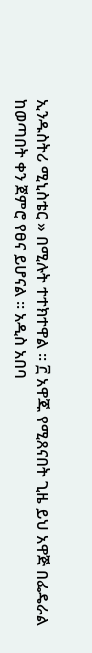ኢንዱስትሪ ሚኒስቴር » በሚሉት ተተክተዋል ፡፡ ፫ አዋጁ የሚጸናበት ጊዜ ይህ አዋጅ በፌዴራል ከወጣበት ቀን ጀምሮ የፀና ይሆናል ። አዲስ አበባ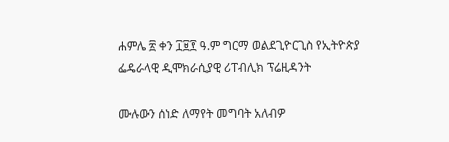ሐምሌ ፳ ቀን ፲፱፻ ዓ.ም ግርማ ወልደጊዮርጊስ የኢትዮጵያ ፌዴራላዊ ዲሞክራሲያዊ ሪፐብሊክ ፕሬዚዳንት

ሙሉውን ሰነድ ለማየት መግባት አለብዎ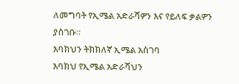ለመግባት የኢሜል አድራሻዎን እና የይለፍ ቃልዎን ያስገቡ።
እባክህን ትክክለኛ ኢሜል አስገባ
እባክህ የኢሜል አድራሻህን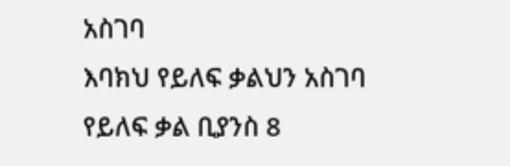አስገባ
እባክህ የይለፍ ቃልህን አስገባ
የይለፍ ቃል ቢያንስ 8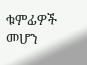ቁምፊዎች መሆን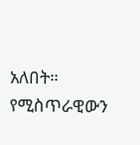አለበት።
የሚስጥራዊውን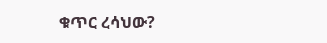ቁጥር ረሳህው?